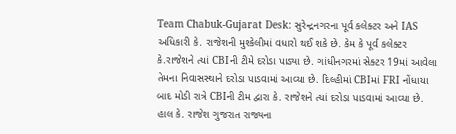Team Chabuk-Gujarat Desk: સુરેન્દ્રનગરના પૂર્વ કલેક્ટર અને IAS અધિકારી કે. રાજેશની મુશ્કેલીમાં વધારો થઈ શકે છે. કેમ કે પૂર્વ કલેક્ટર કે.રાજેશને ત્યાં CBIની ટીમે દરોડા પાડ્યા છે. ગાંધીનગરમાં સેક્ટર 19માં આવેલા તેમના નિવાસસ્થાને દરોડા પાડવામાં આવ્યા છે. દિલ્હીમાં CBIમાં FRI નોંધાયા બાદ મોડી રાત્રે CBIની ટીમ દ્વારા કે. રાજેશને ત્યાં દરોડા પાડવામાં આવ્યા છે.
હાલ કે. રાજેશ ગુજરાત રાજ્યના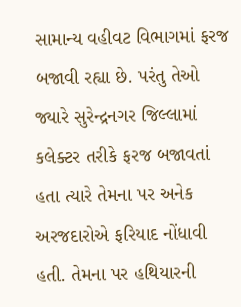સામાન્ય વહીવટ વિભાગમાં ફરજ બજાવી રહ્યા છે. પરંતુ તેઓ જ્યારે સુરેન્દ્રનગર જિલ્લામાં કલેક્ટર તરીકે ફરજ બજાવતાં હતા ત્યારે તેમના પર અનેક અરજદારોએ ફરિયાદ નોંધાવી હતી. તેમના પર હથિયારની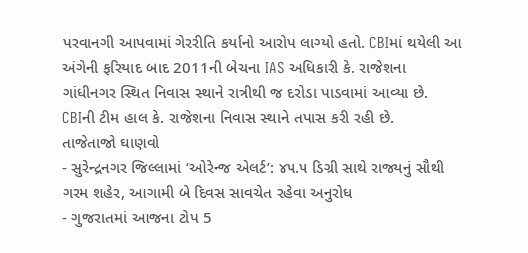પરવાનગી આપવામાં ગેરરીતિ કર્યાનો આરોપ લાગ્યો હતો. CBIમાં થયેલી આ અંગેની ફરિયાદ બાદ 2011ની બેચના IAS અધિકારી કે. રાજેશના ગાંધીનગર સ્થિત નિવાસ સ્થાને રાત્રીથી જ દરોડા પાડવામાં આવ્યા છે. CBIની ટીમ હાલ કે. રાજેશના નિવાસ સ્થાને તપાસ કરી રહી છે.
તાજેતાજો ઘાણવો
- સુરેન્દ્રનગર જિલ્લામાં ‘ઓરેન્જ એલર્ટ’: ૪૫.૫ ડિગ્રી સાથે રાજ્યનું સૌથી ગરમ શહેર, આગામી બે દિવસ સાવચેત રહેવા અનુરોધ
- ગુજરાતમાં આજના ટોપ 5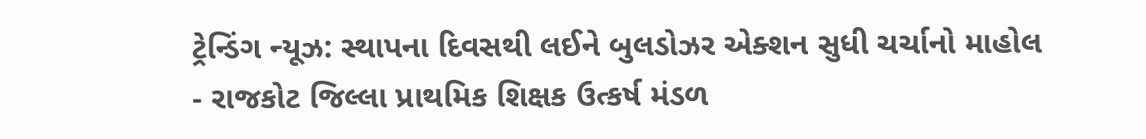ટ્રેન્ડિંગ ન્યૂઝ: સ્થાપના દિવસથી લઈને બુલડોઝર એક્શન સુધી ચર્ચાનો માહોલ
- રાજકોટ જિલ્લા પ્રાથમિક શિક્ષક ઉત્કર્ષ મંડળ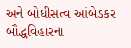અને બોધીસત્વ આંબેડકર બૌદ્ધવિહારના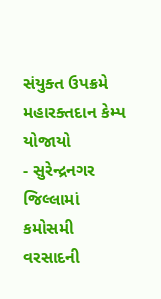સંયુક્ત ઉપક્રમે મહારક્તદાન કેમ્પ યોજાયો
- સુરેન્દ્રનગર જિલ્લામાં કમોસમી વરસાદની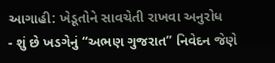આગાહી: ખેડૂતોને સાવચેતી રાખવા અનુરોધ
- શું છે ખડગેનું “અભણ ગુજરાત” નિવેદન જેણે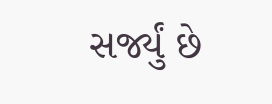સર્જ્યું છે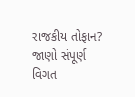રાજકીય તોફાન? જાણો સંપૂર્ણ વિગત